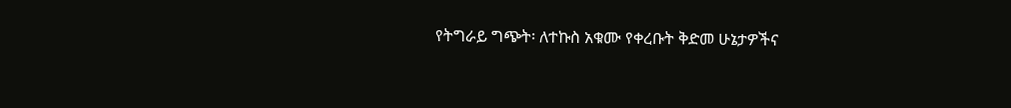የትግራይ ግጭት፡ ለተኩስ አቁሙ የቀረቡት ቅድመ ሁኔታዎችና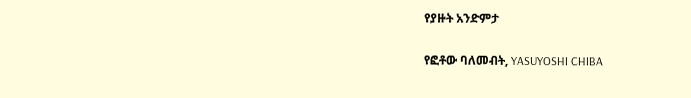የያዙት አንድምታ

የፎቶው ባለመብት, YASUYOSHI CHIBA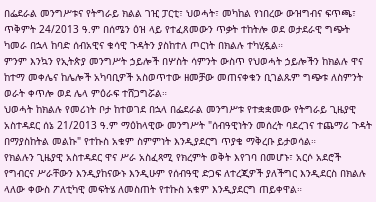በፌደራል መንግሥቱና የትግራይ ክልል ገዢ ፓርቲ፣ ህወሓት፣ መካከል የነበረው ውዝግብና ፍጥጫ፣ ጥቅምት 24/2013 ዓ.ም በሰሜን ዕዝ ላይ የተፈጸመውን ጥቃት ተከትሎ ወደ ወታደራዊ ግጭት ካመራ በኋላ ከባድ ሰብአዊና ቁሳዊ ጉዳትን ያስከተለ ጦርነት በክልሉ ተካሂዷል።
ምንም እንኳን የኢትጵያ መንግሥት ኃይሎች በሦስት ሳምንት ውስጥ የህወሓት ኃይሎችን ከክልሉ ዋና ከተማ መቀሌና ከሌሎች አካባቢዎች አስወጥተው ዘመቻው መጠናቀቁን ቢገልጹም ግጭቱ ለስምንት ወራት ቀጥሎ ወደ ሌላ ምዕራፍ ተሸጋግሯል።
ህወሓት ከክልሉ የመሪነት ቦታ ከተወገደ በኋላ በፌደራል መንግሥቱ የተቋቋመው የትግራይ ጊዜያዊ አስተዳደር ሰኔ 21/2013 ዓ.ም ማዕከላዊው መንግሥት "ሰብዓዊነትን መሰረት ባደረገና ተጨማሪ ጉዳት በማያስከትል መልኩ" የተኩስ አቁም ስምምነት እንዲያደርግ ጥያቄ ማቅረቡ ይታወሳል።
የክልሉን ጊዜያዊ አስተዳደር ዋና ሥራ አስፈጻሚ የክረምት ወቅት እየገባ በመሆኑ፣ አርሶ አደሮች የግብርና ሥራቸውን እንዲያከናውኑ እንዲሁም የሰብዓዊ ድጋፍ ለተረጂዎች ያለችግር እንዲደርስ በክልሉ ላለው ቀውስ ፖለቲካዊ መፍትሄ ለመስጠት የተኩስ አቁም እንዲያደርግ ጠይቀዋል።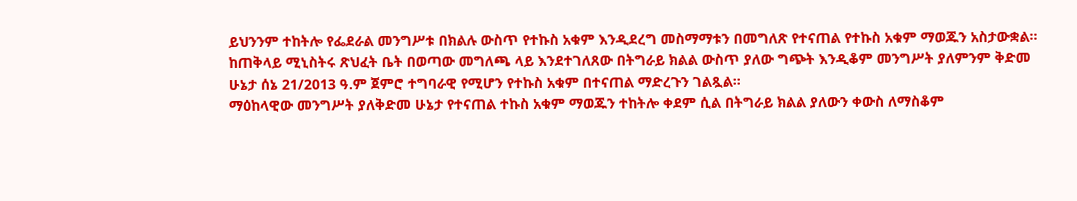ይህንንም ተከትሎ የፌደራል መንግሥቱ በክልሉ ውስጥ የተኩስ አቁም እንዲደረግ መስማማቱን በመግለጽ የተናጠል የተኩስ አቁም ማወጁን አስታውቋል።
ከጠቅላይ ሚኒስትሩ ጽህፈት ቤት በወጣው መግለጫ ላይ እንደተገለጸው በትግራይ ክልል ውስጥ ያለው ግጭት እንዲቆም መንግሥት ያለምንም ቅድመ ሁኔታ ሰኔ 21/2013 ዓ.ም ጀምሮ ተግባራዊ የሚሆን የተኩስ አቁም በተናጠል ማድረጉን ገልጿል።
ማዕከላዊው መንግሥት ያለቅድመ ሁኔታ የተናጠል ተኩስ አቁም ማወጁን ተከትሎ ቀደም ሲል በትግራይ ክልል ያለውን ቀውስ ለማስቆም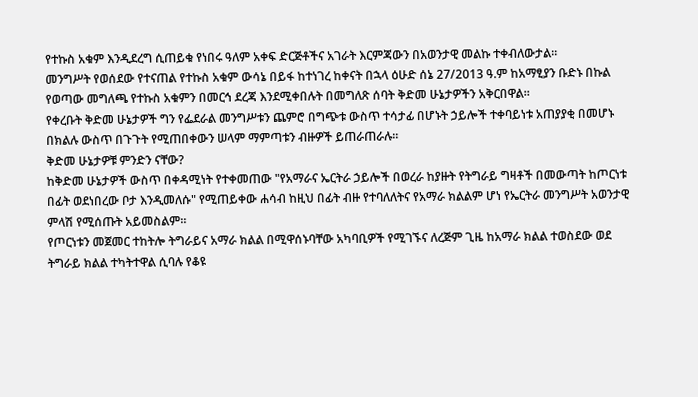የተኩስ አቁም እንዲደረግ ሲጠይቁ የነበሩ ዓለም አቀፍ ድርጅቶችና አገራት እርምጃውን በአወንታዊ መልኩ ተቀብለውታል።
መንግሥት የወሰደው የተናጠል የተኩስ አቁም ውሳኔ በይፋ ከተነገረ ከቀናት በኋላ ዕሁድ ሰኔ 27/2013 ዓ.ም ከአማፂያን ቡድኑ በኩል የወጣው መግለጫ የተኩስ አቁምን በመርኅ ደረጃ እንደሚቀበሉት በመግለጽ ሰባት ቅድመ ሁኔታዎችን አቅርበዋል።
የቀረቡት ቅድመ ሁኔታዎች ግን የፌደራል መንግሥቱን ጨምሮ በግጭቱ ውስጥ ተሳታፊ በሆኑት ኃይሎች ተቀባይነቱ አጠያያቂ በመሆኑ በክልሉ ውስጥ በጉጉት የሚጠበቀውን ሠላም ማምጣቱን ብዙዎች ይጠራጠራሉ።
ቅድመ ሁኔታዎቹ ምንድን ናቸው?
ከቅድመ ሁኔታዎች ውስጥ በቀዳሚነት የተቀመጠው "የአማራና ኤርትራ ኃይሎች በወረራ ከያዙት የትግራይ ግዛቶች በመውጣት ከጦርነቱ በፊት ወደነበረው ቦታ እንዲመለሱ" የሚጠይቀው ሐሳብ ከዚህ በፊት ብዙ የተባለለትና የአማራ ክልልም ሆነ የኤርትራ መንግሥት አወንታዊ ምላሽ የሚሰጡት አይመስልም።
የጦርነቱን መጀመር ተከትሎ ትግራይና አማራ ክልል በሚዋሰኑባቸው አካባቢዎች የሚገኙና ለረጅም ጊዜ ከአማራ ክልል ተወስደው ወደ ትግራይ ክልል ተካትተዋል ሲባሉ የቆዩ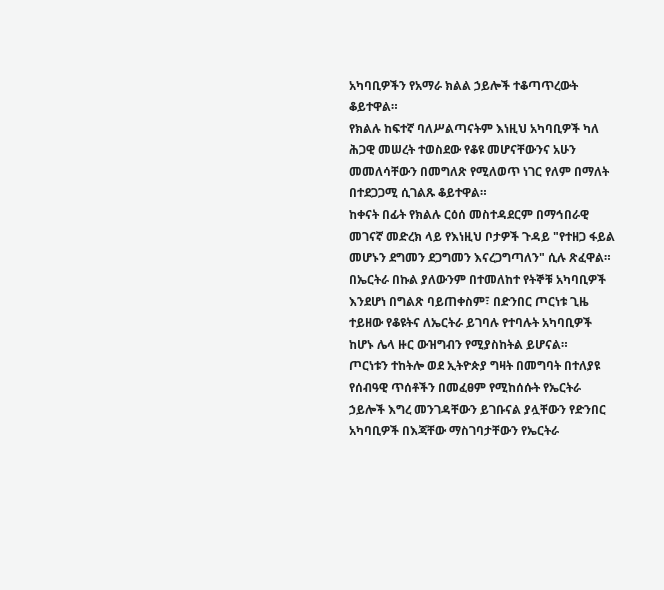አካባቢዎችን የአማራ ክልል ኃይሎች ተቆጣጥረውት ቆይተዋል።
የክልሉ ከፍተኛ ባለሥልጣናትም እነዚህ አካባቢዎች ካለ ሕጋዊ መሠረት ተወስደው የቆዩ መሆናቸውንና አሁን መመለሳቸውን በመግለጽ የሚለወጥ ነገር የለም በማለት በተደጋጋሚ ሲገልጹ ቆይተዋል።
ከቀናት በፊት የክልሉ ርዕሰ መስተዳደርም በማኅበራዊ መገናኛ መድረክ ላይ የእነዚህ ቦታዎች ጉዳይ "የተዘጋ ፋይል መሆኑን ደግመን ደጋግመን እናረጋግጣለን" ሲሉ ጽፈዋል።
በኤርትራ በኩል ያለውንም በተመለከተ የትኞቹ አካባቢዎች እንደሆነ በግልጽ ባይጠቀስም፣ በድንበር ጦርነቱ ጊዜ ተይዘው የቆዩትና ለኤርትራ ይገባሉ የተባሉት አካባቢዎች ከሆኑ ሌላ ዙር ውዝግብን የሚያስከትል ይሆናል።
ጦርነቱን ተከትሎ ወደ ኢትዮጵያ ግዛት በመግባት በተለያዩ የሰብዓዊ ጥሰቶችን በመፈፀም የሚከሰሱት የኤርትራ ኃይሎች እግረ መንገዳቸውን ይገቡናል ያሏቸውን የድንበር አካባቢዎች በእጃቸው ማስገባታቸውን የኤርትራ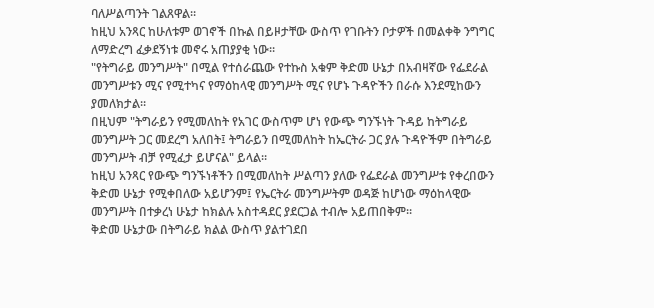ባለሥልጣንት ገልጸዋል።
ከዚህ አንጻር ከሁለቱም ወገኖች በኩል በይዞታቸው ውስጥ የገቡትን ቦታዎች በመልቀቅ ንግግር ለማድረግ ፈቃደኝነቱ መኖሩ አጠያያቂ ነው።
"የትግራይ መንግሥት" በሚል የተሰራጨው የተኩስ አቁም ቅድመ ሁኔታ በአብዛኛው የፌደራል መንግሥቱን ሚና የሚተካና የማዕከላዊ መንግሥት ሚና የሆኑ ጉዳዮችን በራሱ እንደሚከውን ያመለክታል።
በዚህም "ትግራይን የሚመለከት የአገር ውስጥም ሆነ የውጭ ግንኙነት ጉዳይ ከትግራይ መንግሥት ጋር መደረግ አለበት፤ ትግራይን በሚመለከት ከኤርትራ ጋር ያሉ ጉዳዮችም በትግራይ መንግሥት ብቻ የሚፈታ ይሆናል" ይላል።
ከዚህ አንጻር የውጭ ግንኙነቶችን በሚመለከት ሥልጣን ያለው የፌደራል መንግሥቱ የቀረበውን ቅድመ ሁኔታ የሚቀበለው አይሆንም፤ የኤርትራ መንግሥትም ወዳጅ ከሆነው ማዕከላዊው መንግሥት በተቃረነ ሁኔታ ከክልሉ አስተዳደር ያደርጋል ተብሎ አይጠበቅም።
ቅድመ ሁኔታው በትግራይ ክልል ውስጥ ያልተገደበ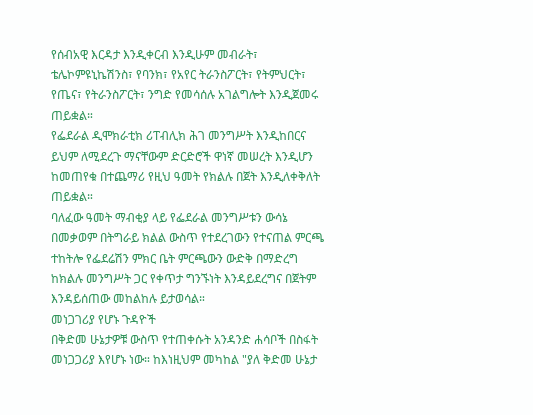የሰብአዊ እርዳታ እንዲቀርብ እንዲሁም መብራት፣ ቴሌኮምዩኒኬሽንስ፣ የባንክ፣ የአየር ትራንስፖርት፣ የትምህርት፣ የጤና፣ የትራንስፖርት፣ ንግድ የመሳሰሉ አገልግሎት እንዲጀመሩ ጠይቋል።
የፌደራል ዲሞክራቲክ ሪፐብሊክ ሕገ መንግሥት እንዲከበርና ይህም ለሚደረጉ ማናቸውም ድርድሮች ዋነኛ መሠረት እንዲሆን ከመጠየቁ በተጨማሪ የዚህ ዓመት የክልሉ በጀት እንዲለቀቅለት ጠይቋል።
ባለፈው ዓመት ማብቂያ ላይ የፌደራል መንግሥቱን ውሳኔ በመቃወም በትግራይ ክልል ውስጥ የተደረገውን የተናጠል ምርጫ ተከትሎ የፌደሬሽን ምክር ቤት ምርጫውን ውድቅ በማድረግ ከክልሉ መንግሥት ጋር የቀጥታ ግንኙነት እንዳይደረግና በጀትም እንዳይሰጠው መከልከሉ ይታወሳል።
መነጋገሪያ የሆኑ ጉዳዮች
በቅድመ ሁኔታዎቹ ውስጥ የተጠቀሱት አንዳንድ ሐሳቦች በስፋት መነጋጋሪያ እየሆኑ ነው። ከእነዚህም መካከል "ያለ ቅድመ ሁኔታ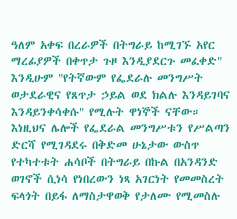ዓለም አቀፍ በረራዎች በትግራይ ከሚገኙ አየር ማረፊያዎች በቀጥታ ጉዞ እንዲያደርጉ መፈቀድ" እንዲሁም "የትኛውም የፌደራሉ መንግሥት ወታደራዊና የጸጥታ ኃይል ወደ ክልሉ እንዳይገባና እንዳይንቀሳቀሱ" የሚሉት ዋነኞች ናቸው።
እነዚህና ሌሎች የፌደራል መንግሥቱን የሥልጣን ድርሻ የሚገዳደሩ በቅድመ ሁኔታው ውስጥ የተካተቱት ሐሳቦች በትግራይ በኩል በአንዳንድ ወገኖች ሲነሳ የነበረውን ነጻ አገርነት የመመስረት ፍላጎት በይፋ ለማስታዋወቅ የታለሙ የሚመስሉ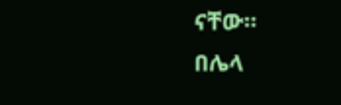ናቸው።
በሌላ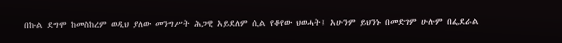በኩል ደግሞ ከመስከረም ወዲህ ያለው መንግሥት ሕጋዊ አይደለም ሲል የቆየው ህወሓት፤ አሁንም ይህንኑ በመድገም ሁሉም በፌደራል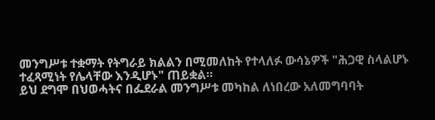መንግሥቱ ተቋማት የትግራይ ክልልን በሚመለከት የተላለፉ ውሳኔዎች "ሕጋዊ ስላልሆኑ ተፈጻሚነት የሌላቸው እንዲሆኑ" ጠይቋል።
ይህ ደግሞ በህወሓትና በፌደራል መንግሥቱ መካከል ለነበረው አለመግባባት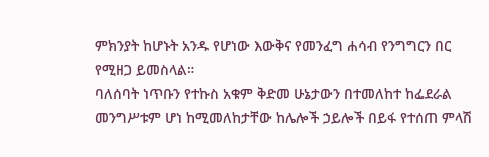ምክንያት ከሆኑት አንዱ የሆነው እውቅና የመንፈግ ሐሳብ የንግግርን በር የሚዘጋ ይመስላል።
ባለሰባት ነጥቡን የተኩስ አቁም ቅድመ ሁኔታውን በተመለከተ ከፌደራል መንግሥቱም ሆነ ከሚመለከታቸው ከሌሎች ኃይሎች በይፋ የተሰጠ ምላሽ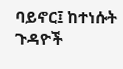ባይኖር፤ ከተነሱት ጉዳዮች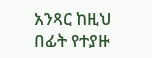አንጻር ከዚህ በፊት የተያዙ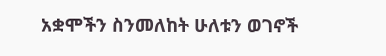አቋሞችን ስንመለከት ሁለቱን ወገኖች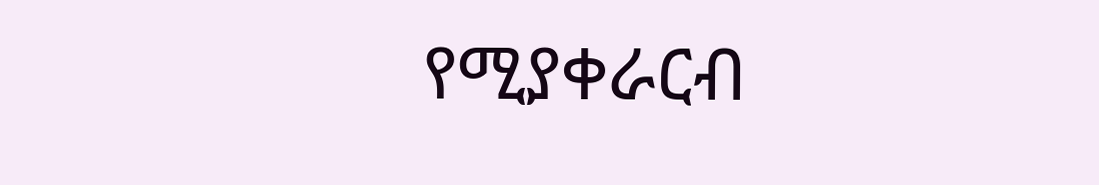የሚያቀራርብ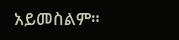አይመስልም።